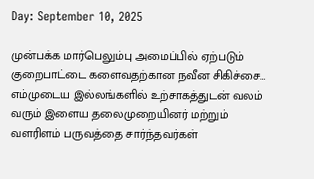Day: September 10, 2025

முன்பக்க மார்பெலும்பு அமைப்பில் ஏற்படும் குறைபாட்டை களைவதற்கான நவீன சிகிச்சை… எம்முடைய இல்லங்களில் உற்சாகத்துடன் வலம் வரும் இளைய தலைமுறையினர் மற்றும் வளரிளம் பருவத்தை சார்ந்தவர்கள்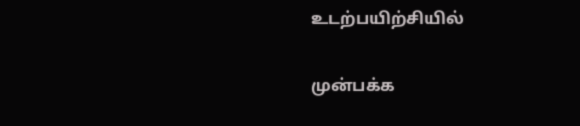உடற்பயிற்சியில்

முன்பக்க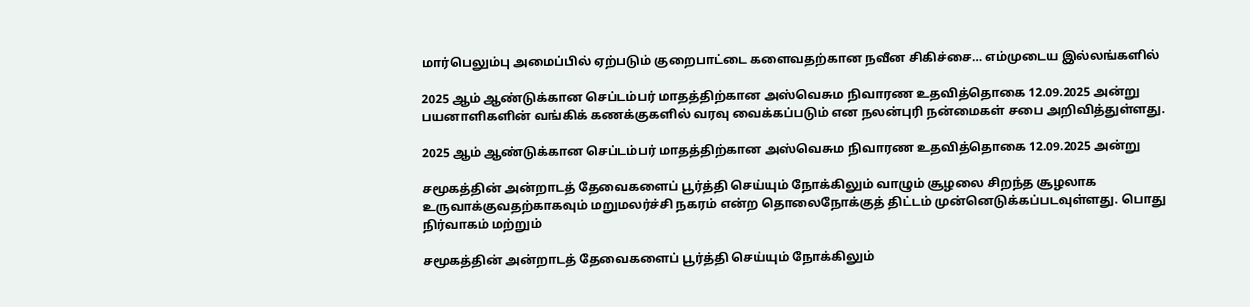மார்பெலும்பு அமைப்பில் ஏற்படும் குறைபாட்டை களைவதற்கான நவீன சிகிச்சை… எம்முடைய இல்லங்களில்

2025 ஆம் ஆண்டுக்கான செப்டம்பர் மாதத்திற்கான அஸ்வெசும நிவாரண உதவித்தொகை 12.09.2025 அன்று பயனாளிகளின் வங்கிக் கணக்குகளில் வரவு வைக்கப்படும் என நலன்புரி நன்மைகள் சபை அறிவித்துள்ளது.

2025 ஆம் ஆண்டுக்கான செப்டம்பர் மாதத்திற்கான அஸ்வெசும நிவாரண உதவித்தொகை 12.09.2025 அன்று

சமூகத்தின் அன்றாடத் தேவைகளைப் பூர்த்தி செய்யும் நோக்கிலும் வாழும் சூழலை சிறந்த சூழலாக உருவாக்குவதற்காகவும் மறுமலர்ச்சி நகரம் என்ற தொலைநோக்குத் திட்டம் முன்னெடுக்கப்படவுள்ளது. பொது நிர்வாகம் மற்றும்

சமூகத்தின் அன்றாடத் தேவைகளைப் பூர்த்தி செய்யும் நோக்கிலும்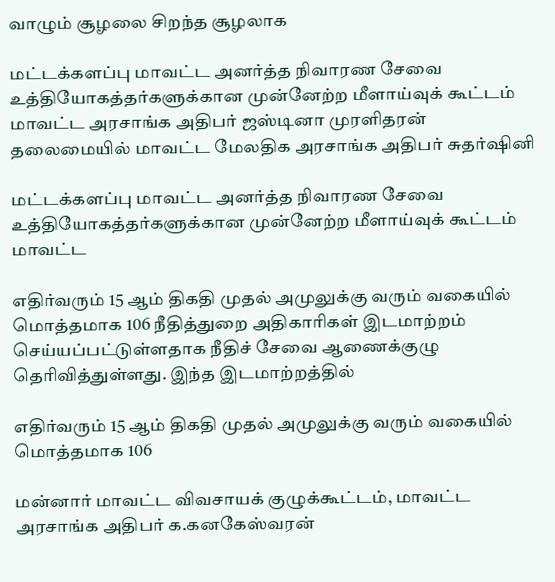வாழும் சூழலை சிறந்த சூழலாக

மட்டக்களப்பு மாவட்ட அனர்த்த நிவாரண சேவை உத்தியோகத்தர்களுக்கான முன்னேற்ற மீளாய்வுக் கூட்டம் மாவட்ட அரசாங்க அதிபர் ஜஸ்டினா முரளிதரன் தலைமையில் மாவட்ட மேலதிக அரசாங்க அதிபர் சுதர்ஷினி

மட்டக்களப்பு மாவட்ட அனர்த்த நிவாரண சேவை உத்தியோகத்தர்களுக்கான முன்னேற்ற மீளாய்வுக் கூட்டம் மாவட்ட

எதிர்வரும் 15 ஆம் திகதி முதல் அமுலுக்கு வரும் வகையில் மொத்தமாக 106 நீதித்துறை அதிகாரிகள் இடமாற்றம் செய்யப்பட்டுள்ளதாக நீதிச் சேவை ஆணைக்குழு தெரிவித்துள்ளது. இந்த இடமாற்றத்தில்

எதிர்வரும் 15 ஆம் திகதி முதல் அமுலுக்கு வரும் வகையில் மொத்தமாக 106

மன்னார் மாவட்ட விவசாயக் குழுக்கூட்டம், மாவட்ட அரசாங்க அதிபர் க.கனகேஸ்வரன்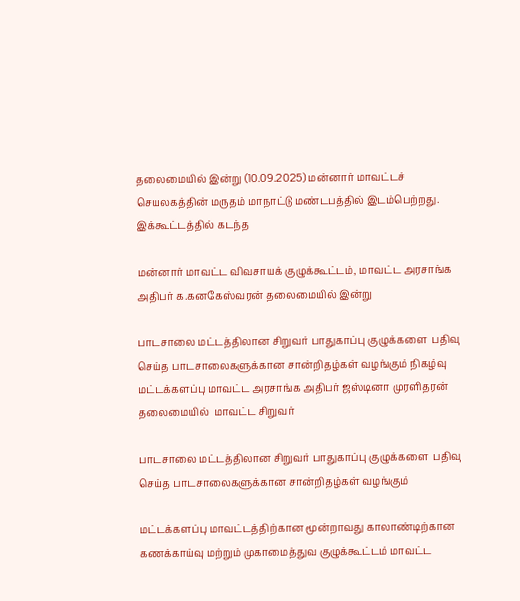தலைமையில் இன்று (10.09.2025) மன்னார் மாவட்டச் செயலகத்தின் மருதம் மாநாட்டு மண்டபத்தில் இடம்பெற்றது. இக்கூட்டத்தில் கடந்த

மன்னார் மாவட்ட விவசாயக் குழுக்கூட்டம், மாவட்ட அரசாங்க அதிபர் க.கனகேஸ்வரன் தலைமையில் இன்று

பாடசாலை மட்டத்திலான சிறுவர் பாதுகாப்பு குழுக்களை  பதிவு செய்த பாடசாலைகளுக்கான சான்றிதழ்கள் வழங்கும் நிகழ்வு மட்டக்களப்பு மாவட்ட அரசாங்க அதிபர் ஜஸ்டினா முரளிதரன் தலைமையில்  மாவட்ட சிறுவர்

பாடசாலை மட்டத்திலான சிறுவர் பாதுகாப்பு குழுக்களை  பதிவு செய்த பாடசாலைகளுக்கான சான்றிதழ்கள் வழங்கும்

மட்டக்களப்பு மாவட்டத்திற்கான மூன்றாவது காலாண்டிற்கான கணக்காய்வு மற்றும் முகாமைத்துவ குழுக்கூட்டம் மாவட்ட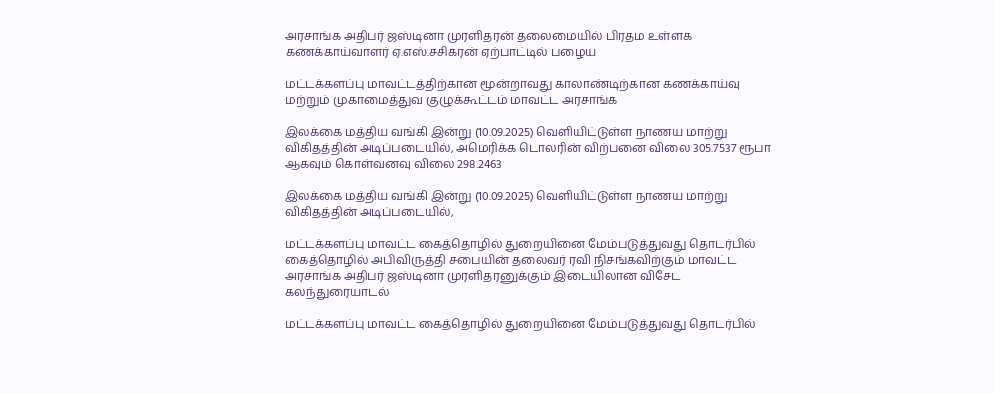அரசாங்க அதிபர் ஜஸ்டினா முரளிதரன் தலைமையில் பிரதம உள்ளக கணக்காய்வாளர் ஏ.எஸ்.சசிகரன் ஏற்பாட்டில் பழைய

மட்டக்களப்பு மாவட்டத்திற்கான மூன்றாவது காலாண்டிற்கான கணக்காய்வு மற்றும் முகாமைத்துவ குழுக்கூட்டம் மாவட்ட அரசாங்க

இலக்கை மத்திய வங்கி இன்று (10.09.2025) வெளியிட்டுள்ள நாணய மாற்று விகிதத்தின் அடிப்படையில், அமெரிக்க டொலரின் விற்பனை விலை 305.7537 ரூபா ஆகவும் கொள்வனவு விலை 298.2463

இலக்கை மத்திய வங்கி இன்று (10.09.2025) வெளியிட்டுள்ள நாணய மாற்று விகிதத்தின் அடிப்படையில்,

மட்டக்களப்பு மாவட்ட கைத்தொழில் துறையினை மேம்படுத்துவது தொடர்பில் கைத்தொழில் அபிவிருத்தி சபையின் தலைவர் ரவி நிசங்கவிற்கும் மாவட்ட அரசாங்க அதிபர் ஜஸ்டினா முரளிதரனுக்கும் இடையிலான விசேட கலந்துரையாடல்

மட்டக்களப்பு மாவட்ட கைத்தொழில் துறையினை மேம்படுத்துவது தொடர்பில்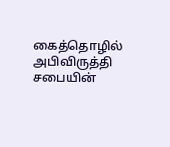கைத்தொழில் அபிவிருத்தி சபையின்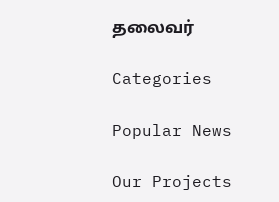தலைவர்

Categories

Popular News

Our Projects